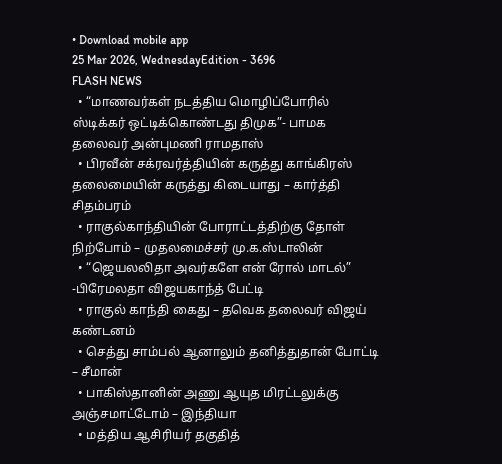• Download mobile app
25 Mar 2026, WednesdayEdition - 3696
FLASH NEWS
  • “மாணவர்கள் நடத்திய மொழிப்போரில் ஸ்டிக்கர் ஒட்டிக்கொண்டது திமுக”- பாமக தலைவர் அன்புமணி ராமதாஸ்
  • பிரவீன் சக்ரவர்த்தியின் கருத்து காங்கிரஸ் தலைமையின் கருத்து கிடையாது – கார்த்தி சிதம்பரம்
  • ராகுல்காந்தியின் போராட்டத்திற்கு தோள் நிற்போம் – முதலமைச்சர் மு.க.ஸ்டாலின்
  • “ஜெயலலிதா அவர்களே என் ரோல் மாடல்” -பிரேமலதா விஜயகாந்த் பேட்டி
  • ராகுல் காந்தி கைது – தவெக தலைவர் விஜய் கண்டனம்
  • செத்து சாம்பல் ஆனாலும் தனித்துதான் போட்டி – சீமான்
  • பாகிஸ்தானின் அணு ஆயுத மிரட்டலுக்கு அஞ்சமாட்டோம் – இந்தியா
  • மத்திய ஆசிரியர் தகுதித்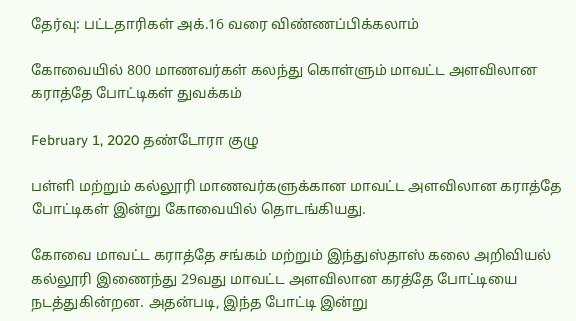தேர்வு: பட்டதாரிகள் அக்.16 வரை விண்ணப்பிக்கலாம்

கோவையில் 800 மாணவர்கள் கலந்து கொள்ளும் மாவட்ட அளவிலான கராத்தே போட்டிகள் துவக்கம்

February 1, 2020 தண்டோரா குழு

பள்ளி மற்றும் கல்லூரி மாணவர்களுக்கான மாவட்ட அளவிலான கராத்தே போட்டிகள் இன்று கோவையில் தொடங்கியது.

கோவை மாவட்ட கராத்தே சங்கம் மற்றும் இந்துஸ்தாஸ் கலை அறிவியல் கல்லூரி இணைந்து 29வது மாவட்ட அளவிலான கரத்தே போட்டியை நடத்துகின்றன. அதன்படி, இந்த போட்டி இன்று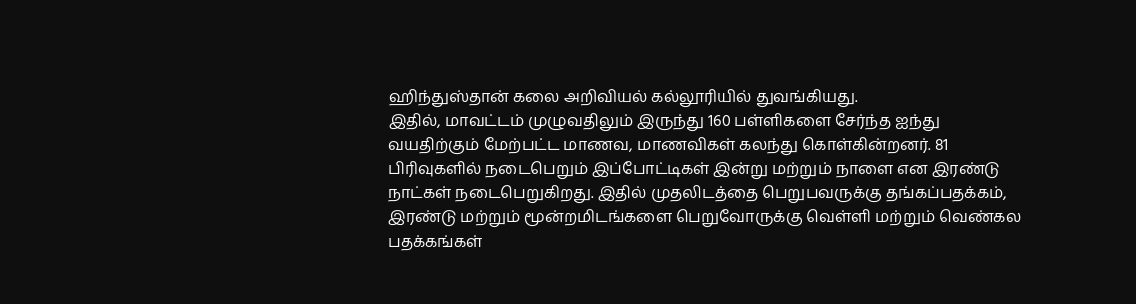ஹிந்துஸ்தான் கலை அறிவியல் கல்லூரியில் துவங்கியது.
இதில், மாவட்டம் முழுவதிலும் இருந்து 160 பள்ளிகளை சேர்ந்த ஐந்து வயதிற்கும் மேற்பட்ட மாணவ, மாணவிகள் கலந்து கொள்கின்றனர். 81 பிரிவுகளில் நடைபெறும் இப்போட்டிகள் இன்று மற்றும் நாளை என இரண்டு நாட்கள் நடைபெறுகிறது. இதில் முதலிடத்தை பெறுபவருக்கு தங்கப்பதக்கம், இரண்டு மற்றும் மூன்றமிடங்களை பெறுவோருக்கு வெள்ளி மற்றும் வெண்கல பதக்கங்கள்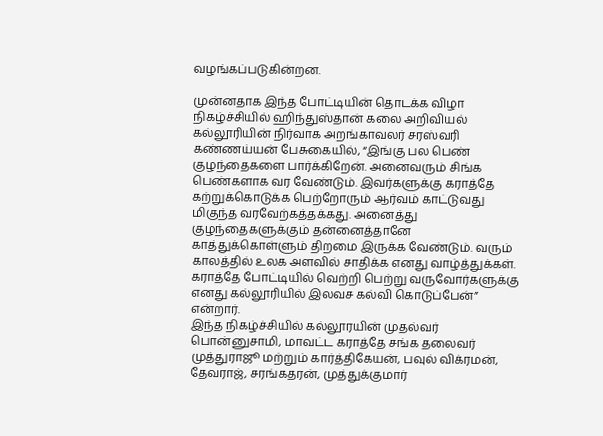வழங்கப்படுகின்றன.

முன்னதாக இந்த போட்டியின் தொடக்க விழா நிகழ்ச்சியில் ஹிந்துஸ்தான் கலை அறிவியல் கல்லூரியின் நிர்வாக அறங்காவலர் சரஸ்வரி கண்ணய்யன் பேசுகையில், “இங்கு பல பெண் குழந்தைகளை பார்க்கிறேன். அனைவரும் சிங்க பெண்களாக வர வேண்டும். இவர்களுக்கு கராத்தே கற்றுக்கொடுக்க பெற்றோரும் ஆர்வம் காட்டுவது மிகுந்த வரவேற்கத்தக்கது. அனைத்து குழந்தைகளுக்கும் தன்னைத்தானே காத்துக்கொள்ளும் திறமை இருக்க வேண்டும். வரும் காலத்தில் உலக அளவில் சாதிக்க எனது வாழ்த்துக்கள். கராத்தே போட்டியில் வெற்றி பெற்று வருவோர்களுக்கு எனது கல்லூரியில் இலவச கல்வி கொடுப்பேன்” என்றார்.
இந்த நிகழ்ச்சியில் கல்லூரயின் முதல்வர் பொன்னுசாமி, மாவட்ட கராத்தே சங்க தலைவர் முத்துராஜூ மற்றும் கார்த்திகேயன், பவுல் விக்ரமன், தேவராஜ், சரங்கதரன், முத்துக்குமார்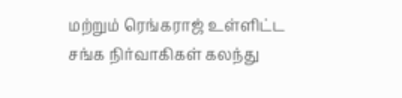மற்றும் ரெங்கராஜ் உள்ளிட்ட சங்க நிர்வாகிகள் கலந்து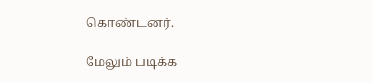கொண்டனர்.

மேலும் படிக்க